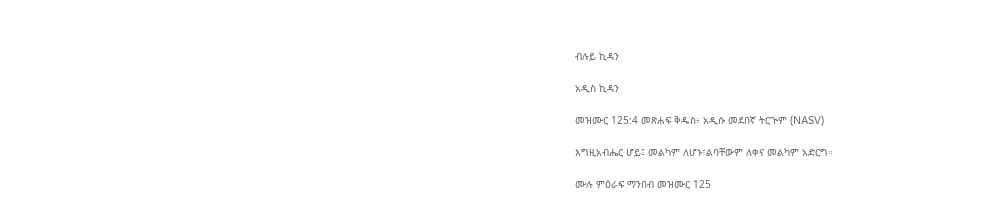ብሉይ ኪዳን

አዲስ ኪዳን

መዝሙር 125:4 መጽሐፍ ቅዱስ፥ አዲሱ መደበኛ ትርጒም (NASV)

እግዚአብሔር ሆይ፤ መልካም ለሆኑ፣ልባቸውም ለቀና መልካም አድርግ።

ሙሉ ምዕራፍ ማንበብ መዝሙር 125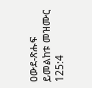ዐውደ-ጽሑፍ ይመልከቱ መዝሙር 125:4